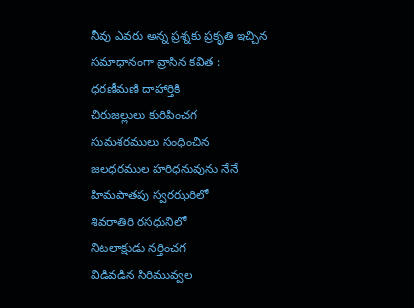నీవు ఎవరు అన్న ప్రశ్నకు ప్రకృతి ఇచ్చిన సమాధానంగా వ్రాసిన కవిత :
ధరణీమణి దాహార్తికి
చిరుజల్లులు కురిపించగ
సుమశరములు సంధించిన
జలధరముల హరిధనువును నేనే
హిమపాతపు స్వరఝరిలో
శివరాతిరి రసధునిలో
నిటలాక్షుడు నర్తించగ
విడివడిన సిరిమువ్వల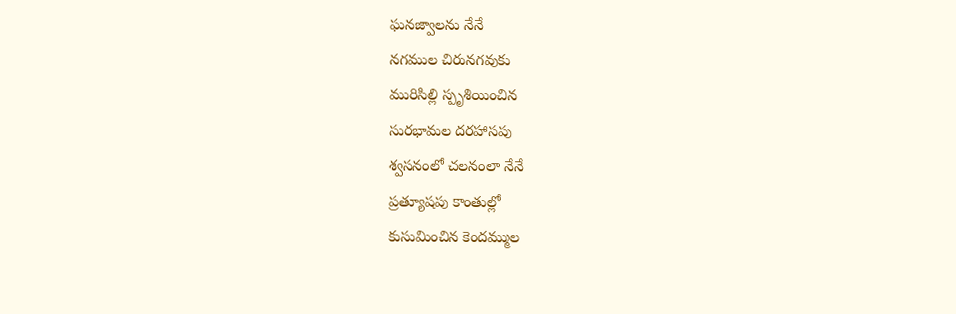ఘనజ్వాలను నేనే
నగముల చిరునగవుకు
మురిసిల్లి స్పృశియించిన
సురభామల దరహాసపు
శ్వసనంలో చలనంలా నేనే
ప్రత్యూషపు కాంతుల్లో
కుసుమించిన కెందమ్ముల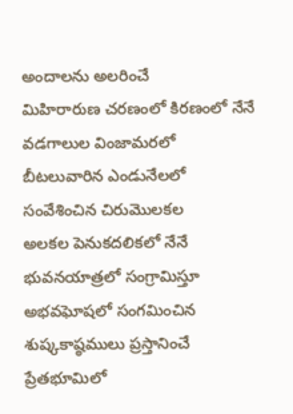అందాలను అలరించే
మిహిరారుణ చరణంలో కిరణంలో నేనే
వడగాలుల వింజామరలో
బీటలువారిన ఎండునేలలో
సంవేశించిన చిరుమొలకల
అలకల పెనుకదలికలో నేనే
భువనయాత్రలో సంగ్రామిస్తూ
అభవఘోషలో సంగమించిన
శుష్కకాష్ఠములు ప్రస్తానించే
ప్రేతభూమిలో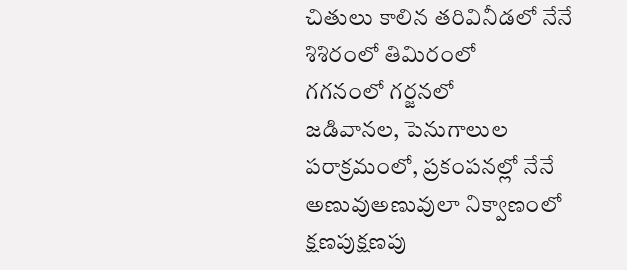చితులు కాలిన తరివినీడలో నేనే
శిశిరంలో తిమిరంలో
గగనంలో గర్జనలో
జడివానల, పెనుగాలుల
పరాక్రమంలో, ప్రకంపనల్లో నేనే
అణువుఅణువులా నిక్వాణంలో
క్షణపుక్షణపు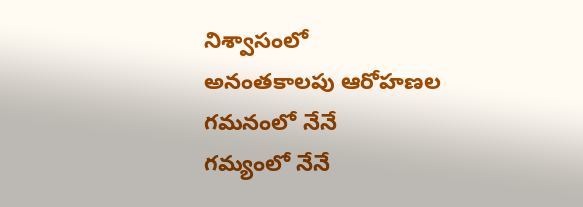నిశ్వాసంలో
అనంతకాలపు ఆరోహణల
గమనంలో నేనే
గమ్యంలో నేనే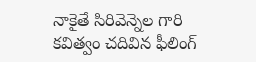నాకైతే సిరివెన్నెల గారి కవిత్వం చదివిన ఫీలింగ్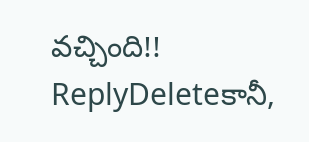వచ్చింది!!
ReplyDeleteకానీ,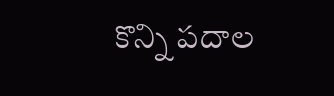కొన్ని పదాల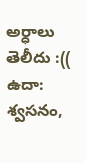అర్ధాలు తెలీదు :((
ఉదా: శ్వసనం,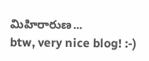మిహిరారుణ...
btw, very nice blog! :-)